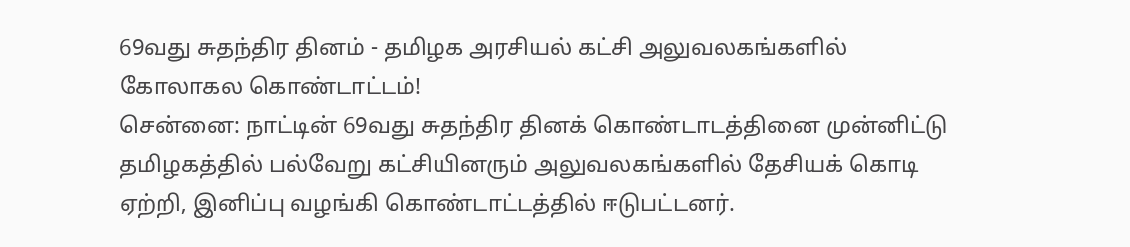69வது சுதந்திர தினம் - தமிழக அரசியல் கட்சி அலுவலகங்களில் கோலாகல கொண்டாட்டம்!
சென்னை: நாட்டின் 69வது சுதந்திர தினக் கொண்டாடத்தினை முன்னிட்டு தமிழகத்தில் பல்வேறு கட்சியினரும் அலுவலகங்களில் தேசியக் கொடி ஏற்றி, இனிப்பு வழங்கி கொண்டாட்டத்தில் ஈடுபட்டனர்.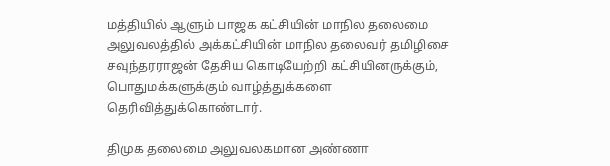மத்தியில் ஆளும் பாஜக கட்சியின் மாநில தலைமை அலுவலத்தில் அக்கட்சியின் மாநில தலைவர் தமிழிசை சவுந்தரராஜன் தேசிய கொடியேற்றி கட்சியினருக்கும், பொதுமக்களுக்கும் வாழ்த்துக்களை தெரிவித்துக்கொண்டார்.

திமுக தலைமை அலுவலகமான அண்ணா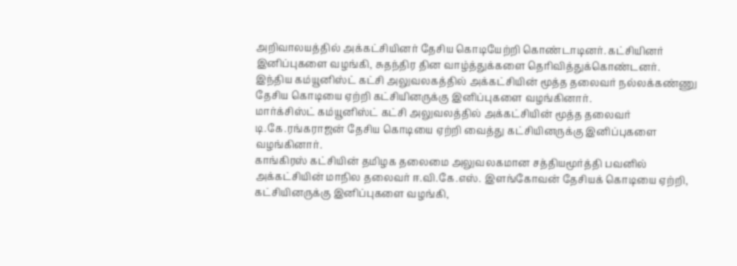அறிவாலயத்தில் அக்கட்சியினர் தேசிய கொடியேற்றி கொண்டாடினர். கட்சியினர் இனிப்புகளை வழங்கி, சுதந்திர தின வாழ்த்துக்களை தெரிவித்துக்கொண்டனர்.
இந்திய கம்யூனிஸ்ட் கட்சி அலுவலகத்தில் அக்கட்சியின் மூத்த தலைவர் நல்லக்கண்ணு தேசிய கொடியை ஏற்றி கட்சியினருக்கு இனிப்புகளை வழங்கினார்.
மார்க்சிஸ்ட் கம்யூனிஸ்ட் கட்சி அலுவலத்தில் அக்கட்சியின் மூத்த தலைவர் டி.கே.ரங்கராஜன் தேசிய கொடியை ஏற்றி வைத்து கட்சியினருக்கு இனிப்புகளை வழங்கினார்.
காங்கிரஸ் கட்சியின் தமிழக தலைமை அலுவலகமான சத்தியமூர்த்தி பவனில் அக்கட்சியின் மாநில தலைவர் ஈ.வி.கே.எஸ். இளங்கோவன் தேசியக் கொடியை ஏற்றி, கட்சியினருக்கு இனிப்புகளை வழங்கி,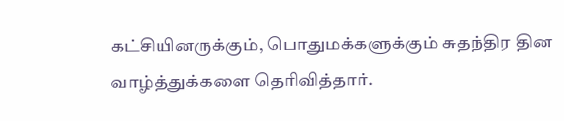கட்சியினருக்கும், பொதுமக்களுக்கும் சுதந்திர தின வாழ்த்துக்களை தெரிவித்தார்.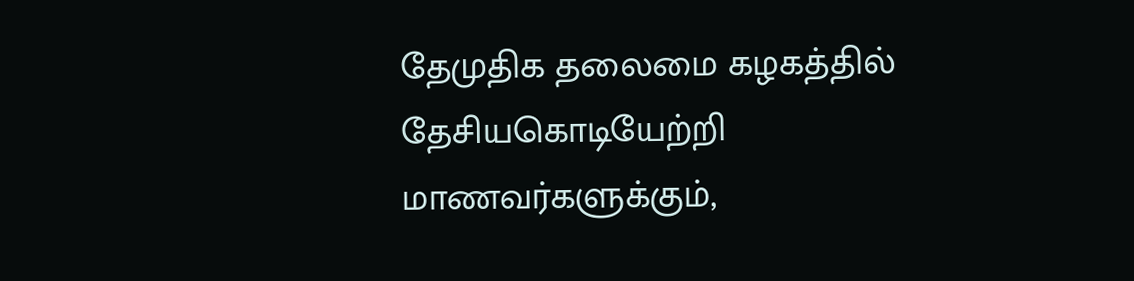தேமுதிக தலைமை கழகத்தில் தேசியகொடியேற்றி மாணவர்களுக்கும்,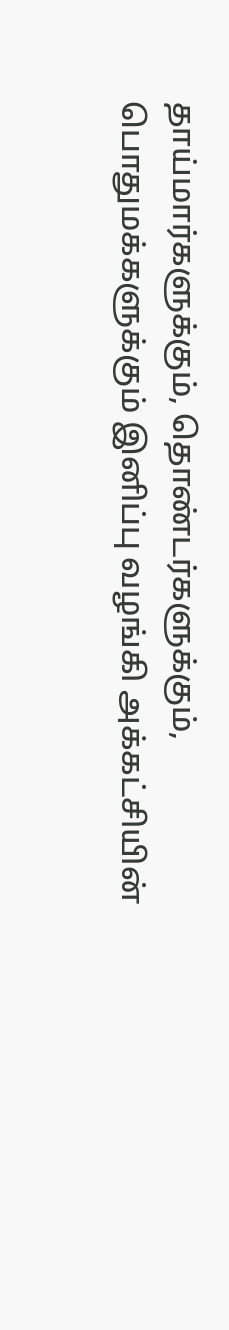தாய்மார்களுக்கும், தொண்டர்களுக்கும், பொதுமக்களுக்கும் இனிப்பு வழங்கி அக்கட்சியின்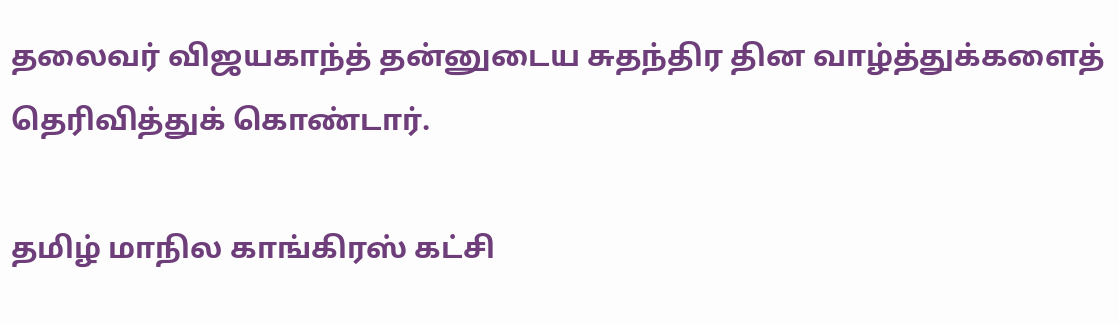தலைவர் விஜயகாந்த் தன்னுடைய சுதந்திர தின வாழ்த்துக்களைத் தெரிவித்துக் கொண்டார்.

தமிழ் மாநில காங்கிரஸ் கட்சி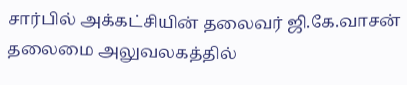சார்பில் அக்கட்சியின் தலைவர் ஜி.கே.வாசன் தலைமை அலுவலகத்தில்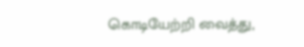கொடியேற்றி வைத்து,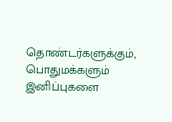தொண்டர்களுக்கும், பொதுமக்களும் இனிப்புகளை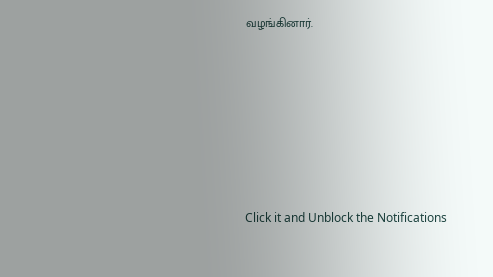வழங்கினார்.












Click it and Unblock the Notifications